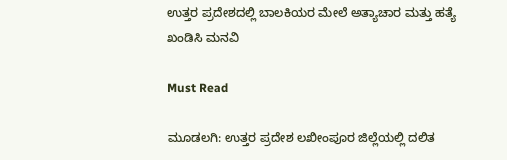ಉತ್ತರ ಪ್ರದೇಶದಲ್ಲಿ ಬಾಲಕಿಯರ ಮೇಲೆ ಅತ್ಯಾಚಾರ ಮತ್ತು ಹತ್ಯೆ ಖಂಡಿಸಿ ಮನವಿ

Must Read

ಮೂಡಲಗಿ: ಉತ್ತರ ಪ್ರದೇಶ ಲಖೀಂಪೂರ ಜಿಲ್ಲೆಯಲ್ಲಿ ದಲಿತ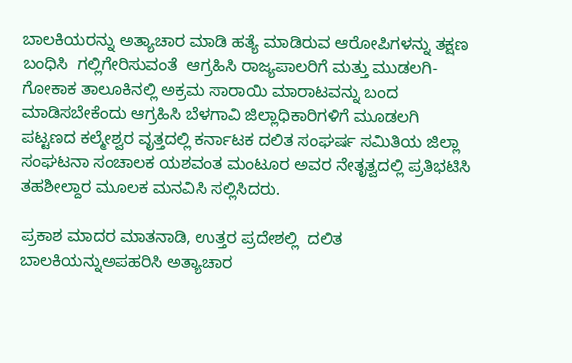ಬಾಲಕಿಯರನ್ನು ಅತ್ಯಾಚಾರ ಮಾಡಿ ಹತ್ಯೆ ಮಾಡಿರುವ ಆರೋಪಿಗಳನ್ನು ತಕ್ಷಣ ಬಂಧಿಸಿ  ಗಲ್ಲಿಗೇರಿಸುವಂತೆ  ಆಗ್ರಹಿಸಿ ರಾಜ್ಯಪಾಲರಿಗೆ ಮತ್ತು ಮುಡಲಗಿ-ಗೋಕಾಕ ತಾಲೂಕಿನಲ್ಲಿ ಅಕ್ರಮ ಸಾರಾಯಿ ಮಾರಾಟವನ್ನು ಬಂದ ಮಾಡಿಸಬೇಕೆಂದು ಆಗ್ರಹಿಸಿ ಬೆಳಗಾವಿ ಜಿಲ್ಲಾಧಿಕಾರಿಗಳಿಗೆ ಮೂಡಲಗಿ ಪಟ್ಟಣದ ಕಲ್ಮೇಶ್ವರ ವೃತ್ತದಲ್ಲಿ ಕರ್ನಾಟಕ ದಲಿತ ಸಂಘರ್ಷ ಸಮಿತಿಯ ಜಿಲ್ಲಾ ಸಂಘಟನಾ ಸಂಚಾಲಕ ಯಶವಂತ ಮಂಟೂರ ಅವರ ನೇತೃತ್ವದಲ್ಲಿ ಪ್ರತಿಭಟಿಸಿ ತಹಶೀಲ್ದಾರ ಮೂಲಕ ಮನವಿಸಿ ಸಲ್ಲಿಸಿದರು.

ಪ್ರಕಾಶ ಮಾದರ ಮಾತನಾಡಿ, ಉತ್ತರ ಪ್ರದೇಶಲ್ಲಿ  ದಲಿತ ಬಾಲಕಿಯನ್ನುಅಪಹರಿಸಿ ಅತ್ಯಾಚಾರ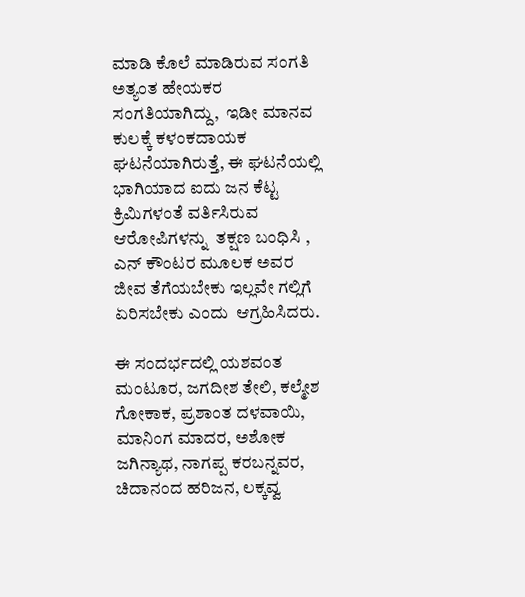ಮಾಡಿ ಕೊಲೆ ಮಾಡಿರುವ ಸಂಗತಿ ಅತ್ಯಂತ ಹೇಯಕರ ಸಂಗತಿಯಾಗಿದ್ದು,  ಇಡೀ ಮಾನವ  ಕುಲಕ್ಕೆ ಕಳಂಕದಾಯಕ ಘಟನೆಯಾಗಿರುತ್ತೆ, ಈ ಘಟನೆಯಲ್ಲಿ ಭಾಗಿಯಾದ ಐದು ಜನ ಕೆಟ್ಟ ಕ್ರಿಮಿಗಳಂತೆ ವರ್ತಿಸಿರುವ ಆರೋಪಿಗಳನ್ನು  ತಕ್ಷಣ ಬಂಧಿಸಿ , ಎನ್ ಕೌಂಟರ ಮೂಲಕ ಅವರ ಜೀವ ತೆಗೆಯಬೇಕು ಇಲ್ಲವೇ ಗಲ್ಲಿಗೆ ಏರಿಸಬೇಕು ಎಂದು  ಆಗ್ರಹಿಸಿದರು.

ಈ ಸಂದರ್ಭದಲ್ಲಿ ಯಶವಂತ ಮಂಟೂರ, ಜಗದೀಶ ತೇಲಿ, ಕಲ್ಮೇಶ ಗೋಕಾಕ, ಪ್ರಶಾಂತ ದಳವಾಯಿ, ಮಾನಿಂಗ ಮಾದರ, ಅಶೋಕ ಜಗಿನ್ಯಾಥ, ನಾಗಪ್ಪ ಕರಬನ್ನವರ, ಚಿದಾನಂದ ಹರಿಜನ, ಲಕ್ಕವ್ವ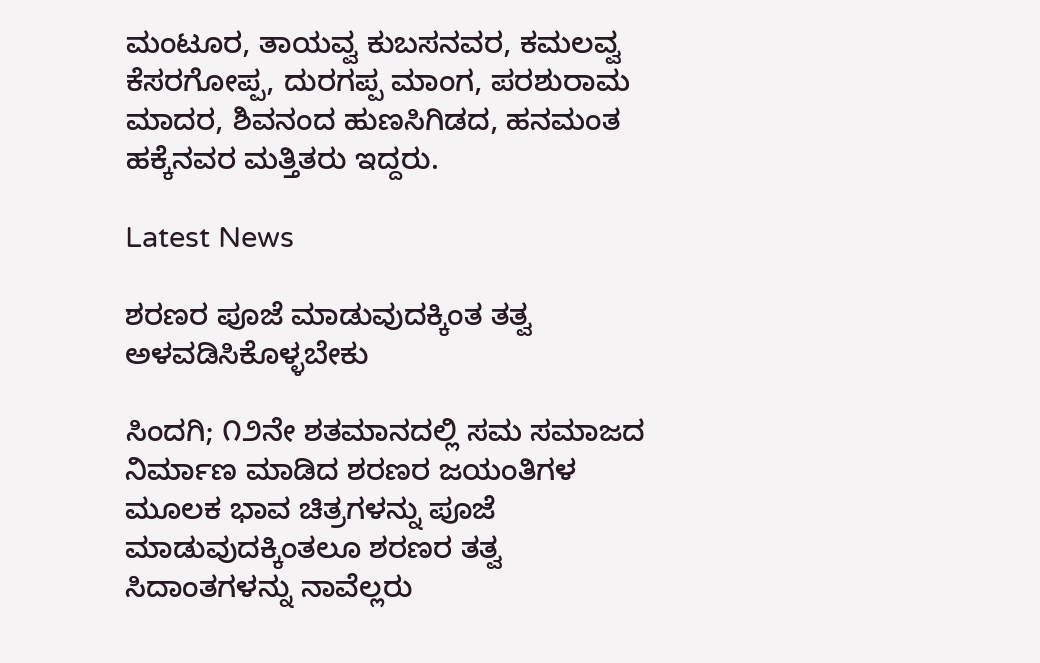ಮಂಟೂರ, ತಾಯವ್ವ ಕುಬಸನವರ, ಕಮಲವ್ವ ಕೆಸರಗೋಪ್ಪ, ದುರಗಪ್ಪ ಮಾಂಗ, ಪರಶುರಾಮ ಮಾದರ, ಶಿವನಂದ ಹುಣಸಿಗಿಡದ, ಹನಮಂತ ಹಕ್ಕೆನವರ ಮತ್ತಿತರು ಇದ್ದರು.

Latest News

ಶರಣರ ಪೂಜೆ ಮಾಡುವುದಕ್ಕಿಂತ ತತ್ವ ಅಳವಡಿಸಿಕೊಳ್ಳಬೇಕು

ಸಿಂದಗಿ; ೧೨ನೇ ಶತಮಾನದಲ್ಲಿ ಸಮ ಸಮಾಜದ ನಿರ್ಮಾಣ ಮಾಡಿದ ಶರಣರ ಜಯಂತಿಗಳ ಮೂಲಕ ಭಾವ ಚಿತ್ರಗಳನ್ನು ಪೂಜೆ ಮಾಡುವುದಕ್ಕಿಂತಲೂ ಶರಣರ ತತ್ವ ಸಿದಾಂತಗಳನ್ನು ನಾವೆಲ್ಲರು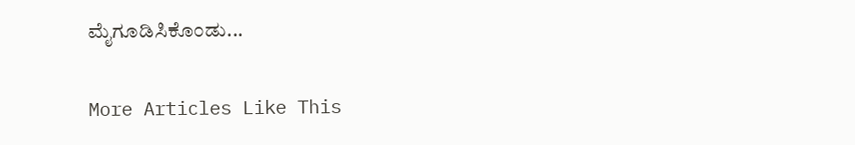ಮೈಗೂಡಿಸಿಕೊಂಡು...

More Articles Like This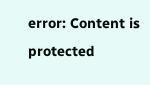error: Content is protected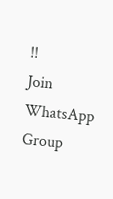!!
Join WhatsApp Group